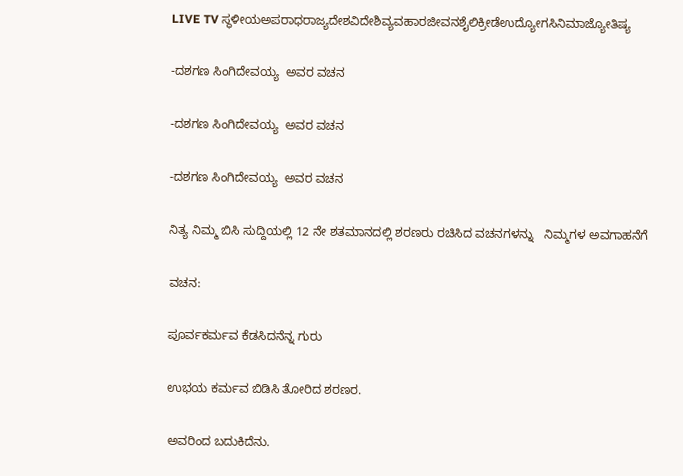LIVE TV ಸ್ಥಳೀಯಅಪರಾಧರಾಜ್ಯದೇಶವಿದೇಶಿವ್ಯವಹಾರಜೀವನಶೈಲಿಕ್ರೀಡೆಉದ್ಯೋಗಸಿನಿಮಾಜ್ಯೋತಿಷ್ಯ

-ದಶಗಣ ಸಿಂಗಿದೇವಯ್ಯ  ಅವರ ವಚನ

-ದಶಗಣ ಸಿಂಗಿದೇವಯ್ಯ  ಅವರ ವಚನ

-ದಶಗಣ ಸಿಂಗಿದೇವಯ್ಯ  ಅವರ ವಚನ

ನಿತ್ಯ ನಿಮ್ಮ ಬಿಸಿ ಸುದ್ದಿಯಲ್ಲಿ 12 ನೇ ಶತಮಾನದಲ್ಲಿ ಶರಣರು ರಚಿಸಿದ ವಚನಗಳನ್ನು   ನಿಮ್ಮಗಳ ಅವಗಾಹನೆಗೆ

ವಚನ:

ಪೂರ್ವಕರ್ಮವ ಕೆಡಸಿದನೆನ್ನ ಗುರು

ಉಭಯ ಕರ್ಮವ ಬಿಡಿಸಿ ತೋರಿದ ಶರಣರ.

ಅವರಿಂದ ಬದುಕಿದೆನು.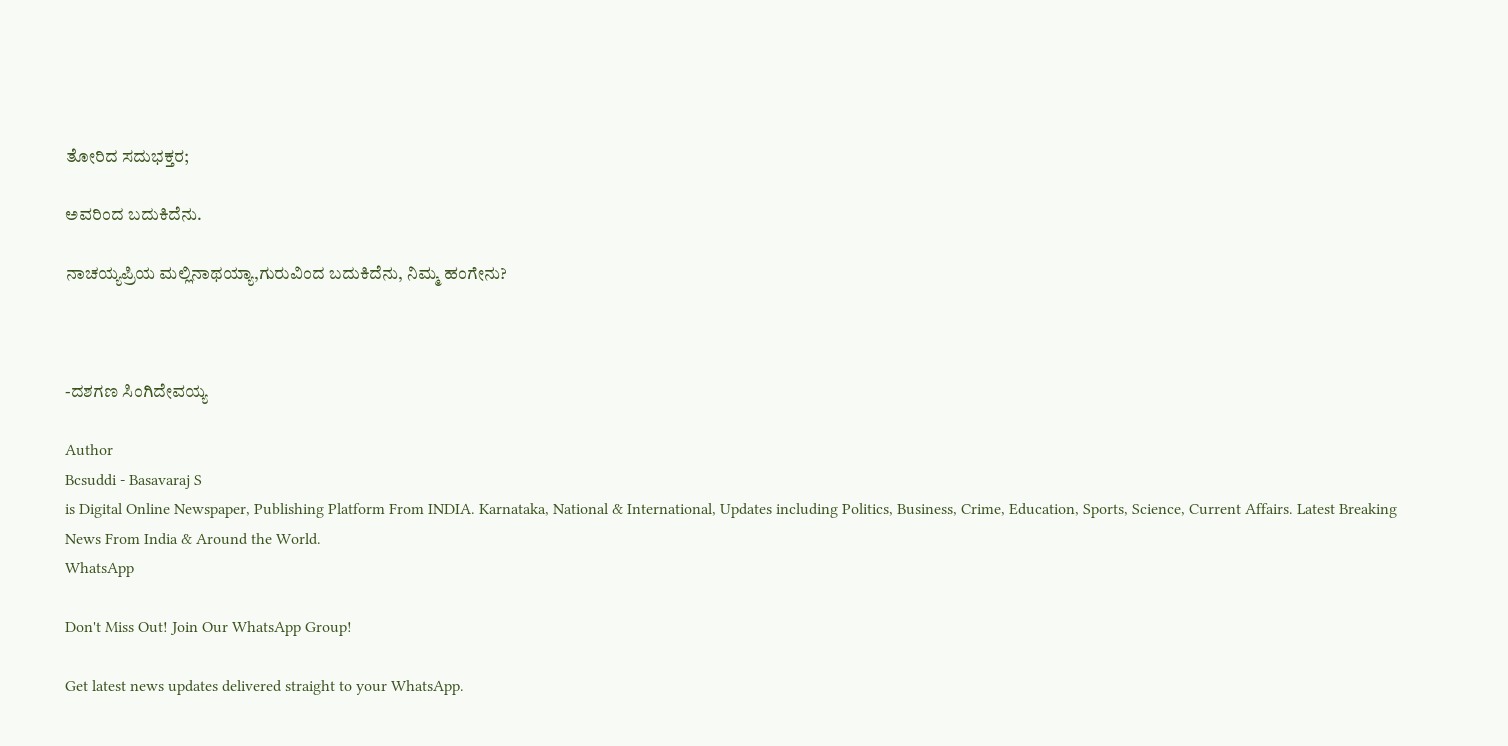ತೋರಿದ ಸದುಭಕ್ತರ;

ಅವರಿಂದ ಬದುಕಿದೆನು.

ನಾಚಯ್ಯಪ್ರಿಯ ಮಲ್ಲಿನಾಥಯ್ಯಾ,ಗುರುವಿಂದ ಬದುಕಿದೆನು, ನಿಮ್ಮ ಹಂಗೇನು?



-ದಶಗಣ ಸಿಂಗಿದೇವಯ್ಯ

Author
Bcsuddi - Basavaraj S
is Digital Online Newspaper, Publishing Platform From INDIA. Karnataka, National & International, Updates including Politics, Business, Crime, Education, Sports, Science, Current Affairs. Latest Breaking News From India & Around the World.
WhatsApp

Don't Miss Out! Join Our WhatsApp Group!

Get latest news updates delivered straight to your WhatsApp.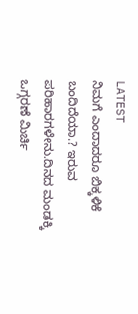LATEST
ನಿಮಗೆ ಎಂದಾದರೂ ಬಿಕ್ಕಳಿಕೆ ಬಂದಿದೆಯಾ.? ಇರುವ ಪರಿಹಾರಗಳೇನು.ದಿನದ ಮಂಡಕ್ಕಿ ಒಗ್ಗರಣೆ ಮಿರ್ಚಿ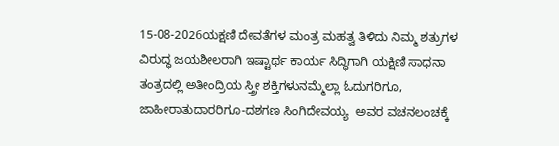15-08-2026ಯಕ್ಷಣಿ ದೇವತೆಗಳ ಮಂತ್ರ ಮಹತ್ವ ತಿಳಿದು ನಿಮ್ಮ ಶತ್ರುಗಳ ವಿರುದ್ಧ ಜಯಶೀಲರಾಗಿ ಇಷ್ಟಾರ್ಥ ಕಾರ್ಯ ಸಿದ್ಧಿಗಾಗಿ ಯಕ್ಷಿಣಿ ಸಾಧನಾ ತಂತ್ರದಲ್ಲಿ ಅತೀಂದ್ರಿಯ ಸ್ತ್ರೀ ಶಕ್ತಿಗಳುನಮ್ಮೆಲ್ಲಾ ಓದುಗರಿಗೂ, ಜಾಹೀರಾತುದಾರರಿಗೂ-ದಶಗಣ ಸಿಂಗಿದೇವಯ್ಯ  ಅವರ ವಚನಲಂಚಕ್ಕೆ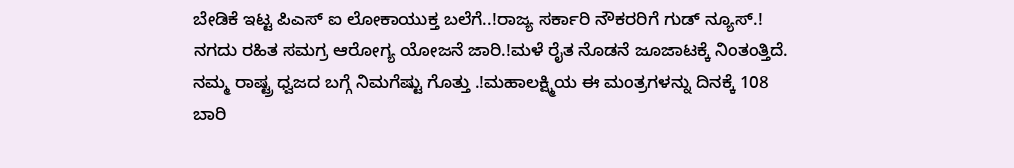ಬೇಡಿಕೆ ಇಟ್ಟ ಪಿಎಸ್ ಐ ಲೋಕಾಯುಕ್ತ ಬಲೆಗೆ..!ರಾಜ್ಯ ಸರ್ಕಾರಿ ನೌಕರರಿಗೆ ಗುಡ್ ನ್ಯೂಸ್.! ನಗದು ರಹಿತ ಸಮಗ್ರ ಆರೋಗ್ಯ ಯೋಜನೆ ಜಾರಿ.!ಮಳೆ ರೈತ ನೊಡನೆ ಜೂಜಾಟಕ್ಕೆ ನಿಂತಂತ್ತಿದೆ.  ನಮ್ಮ ರಾಷ್ಟ್ರ ಧ್ವಜದ ಬಗ್ಗೆ ನಿಮಗೆಷ್ಟು ಗೊತ್ತು .!ಮಹಾಲಕ್ಷ್ಮಿಯ ಈ ಮಂತ್ರಗಳನ್ನು ದಿನಕ್ಕೆ 108 ಬಾರಿ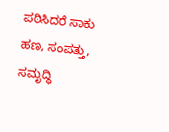ಪಠಿಸಿದರೆ ಸಾಕು ಹಣ, ಸಂಪತ್ತು, ಸಮೃದ್ಧಿ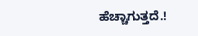ಹೆಚ್ಚಾಗುತ್ತದೆ.!